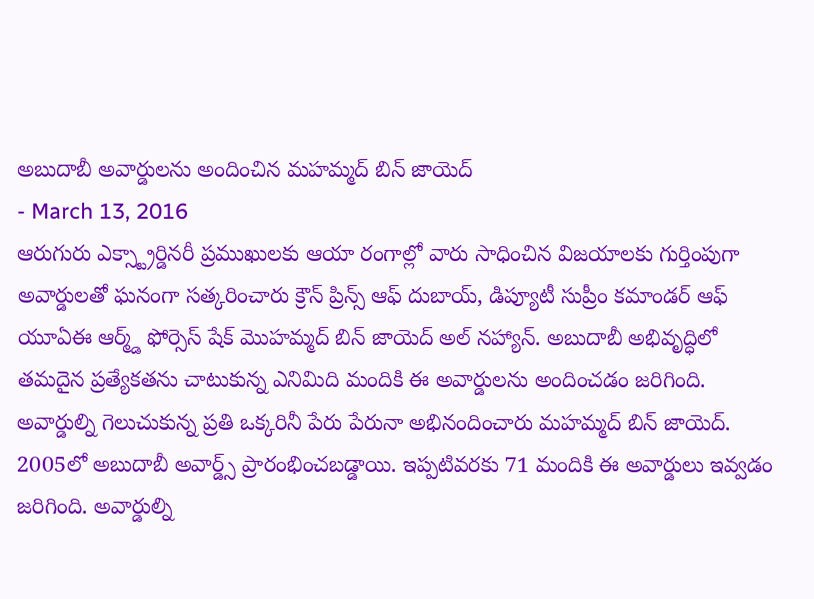అబుదాబీ అవార్డులను అందించిన మహమ్మద్ బిన్ జాయెద్
- March 13, 2016
ఆరుగురు ఎక్స్ట్రార్డినరీ ప్రముఖులకు ఆయా రంగాల్లో వారు సాధించిన విజయాలకు గుర్తింపుగా అవార్డులతో ఘనంగా సత్కరించారు క్రౌన్ ప్రిన్స్ ఆఫ్ దుబాయ్, డిప్యూటీ సుప్రీం కమాండర్ ఆఫ్ యూఏఈ ఆర్మ్డ్ ఫోర్సెస్ షేక్ మొహమ్మద్ బిన్ జాయెద్ అల్ నహ్యాన్. అబుదాబీ అభివృద్ధిలో తమదైన ప్రత్యేకతను చాటుకున్న ఎనిమిది మందికి ఈ అవార్డులను అందించడం జరిగింది. అవార్డుల్ని గెలుచుకున్న ప్రతి ఒక్కరినీ పేరు పేరునా అభినందించారు మహమ్మద్ బిన్ జాయెద్. 2005లో అబుదాబీ అవార్డ్స్ ప్రారంభించబడ్డాయి. ఇప్పటివరకు 71 మందికి ఈ అవార్డులు ఇవ్వడం జరిగింది. అవార్డుల్ని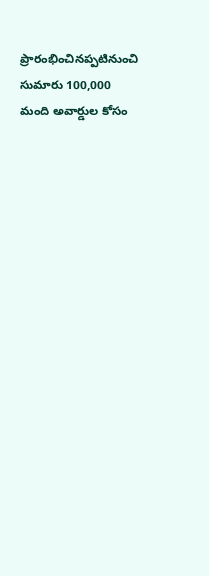ప్రారంభించినప్పటినుంచి సుమారు 100,000 మంది అవార్డుల కోసం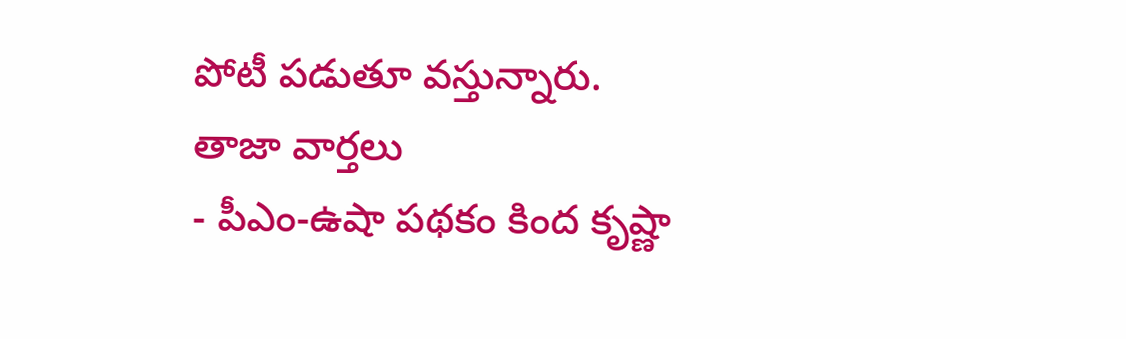పోటీ పడుతూ వస్తున్నారు.
తాజా వార్తలు
- పీఎం-ఉషా పథకం కింద కృష్ణా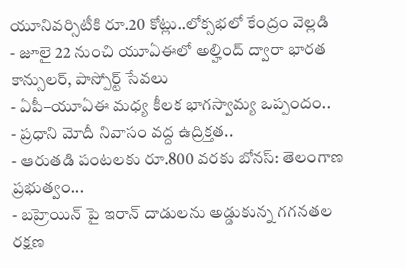యూనివర్సిటీకి రూ.20 కోట్లు..లోక్సభలో కేంద్రం వెల్లడి
- జూలై 22 నుంచి యూఏఈలో అల్హింద్ ద్వారా భారత కాన్సులర్, పాస్పోర్ట్ సేవలు
- ఏపీ–యూఏఈ మధ్య కీలక భాగస్వామ్య ఒప్పందం..
- ప్రధాని మోదీ నివాసం వద్ద ఉద్రిక్తత..
- ఆరుతడి పంటలకు రూ.800 వరకు బోనస్: తెలంగాణ ప్రభుత్వం...
- బహ్రెయిన్ పై ఇరాన్ దాడులను అడ్డుకున్న గగనతల రక్షణ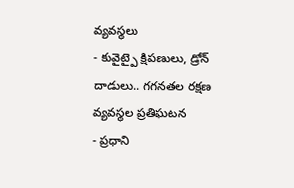వ్యవస్థలు
- కువైట్పై క్షిపణులు, డ్రోన్ దాడులు.. గగనతల రక్షణ వ్యవస్థల ప్రతిఘటన
- ప్రధాని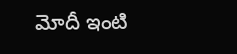మోదీ ఇంటి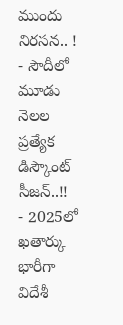ముందు నిరసన.. !
- సౌదీలో మూడు నెలల ప్రత్యేక డిస్కౌంట్ సీజన్..!!
- 2025లో ఖతార్కు భారీగా విదేశీ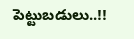పెట్టుబడులు..!!